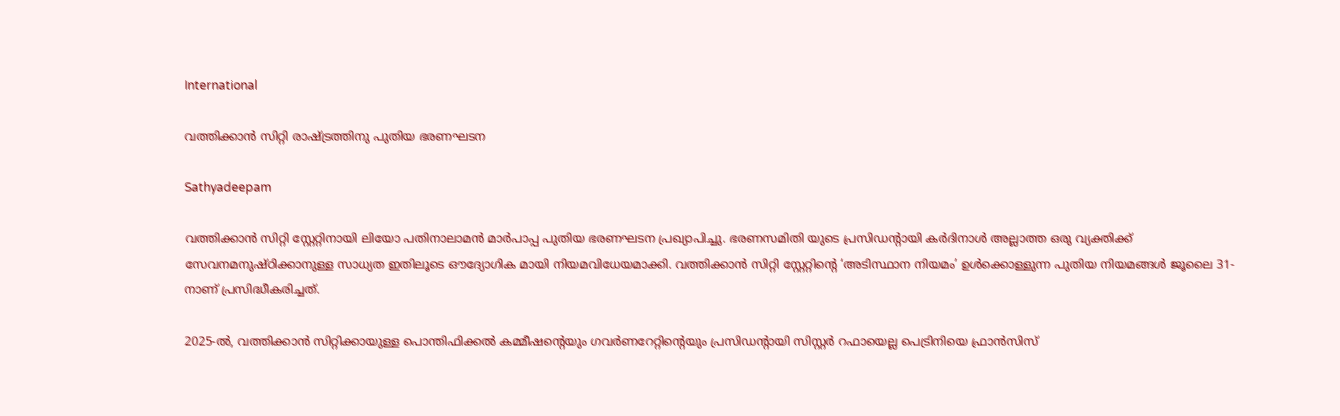International

വത്തിക്കാന്‍ സിറ്റി രാഷ്ട്രത്തിനു പുതിയ ഭരണഘടന

Sathyadeepam

വത്തിക്കാന്‍ സിറ്റി സ്റ്റേറ്റിനായി ലിയോ പതിനാലാമന്‍ മാര്‍പാപ്പ പുതിയ ഭരണഘടന പ്രഖ്യാപിച്ചു. ഭരണസമിതി യുടെ പ്രസിഡന്റായി കര്‍ദിനാള്‍ അല്ലാത്ത ഒരു വ്യക്തിക്ക് സേവനമനുഷ്ഠിക്കാനുള്ള സാധ്യത ഇതിലൂടെ ഔദ്യോഗിക മായി നിയമവിധേയമാക്കി. വത്തിക്കാന്‍ സിറ്റി സ്റ്റേറ്റിന്റെ ‘അടിസ്ഥാന നിയമം’ ഉള്‍ക്കൊള്ളുന്ന പുതിയ നിയമങ്ങള്‍ ജൂലൈ 31-നാണ് പ്രസിദ്ധീകരിച്ചത്.

2025-ല്‍, വത്തിക്കാന്‍ സിറ്റിക്കായുള്ള പൊന്തിഫിക്കല്‍ കമ്മീഷന്റെയും ഗവര്‍ണറേറ്റിന്റെയും പ്രസിഡന്റായി സിസ്റ്റര്‍ റഫായെല്ല പെട്രിനിയെ ഫ്രാന്‍സിസ്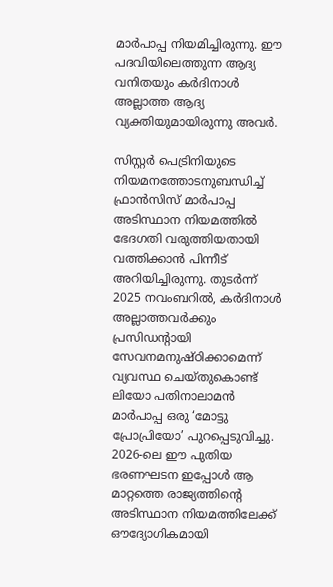മാര്‍പാപ്പ നിയമിച്ചിരുന്നു. ഈ പദവിയിലെത്തുന്ന ആദ്യ വനിതയും കര്‍ദിനാള്‍ അല്ലാത്ത ആദ്യ വ്യക്തിയുമായിരുന്നു അവര്‍.

സിസ്റ്റര്‍ പെട്രിനിയുടെ നിയമനത്തോടനുബന്ധിച്ച് ഫ്രാന്‍സിസ് മാര്‍പാപ്പ അടിസ്ഥാന നിയമത്തില്‍ ഭേദഗതി വരുത്തിയതായി വത്തിക്കാന്‍ പിന്നീട് അറിയിച്ചിരുന്നു. തുടര്‍ന്ന് 2025 നവംബറില്‍, കര്‍ദിനാള്‍ അല്ലാത്തവര്‍ക്കും പ്രസിഡന്റായി സേവനമനുഷ്ഠിക്കാമെന്ന് വ്യവസ്ഥ ചെയ്തുകൊണ്ട് ലിയോ പതിനാലാമന്‍ മാര്‍പാപ്പ ഒരു ‘മോട്ടു പ്രോപ്രിയോ’ പുറപ്പെടുവിച്ചു. 2026-ലെ ഈ പുതിയ ഭരണഘടന ഇപ്പോള്‍ ആ മാറ്റത്തെ രാജ്യത്തിന്റെ അടിസ്ഥാന നിയമത്തിലേക്ക് ഔദ്യോഗികമായി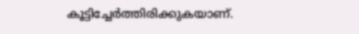കൂട്ടിച്ചേര്‍ത്തിരിക്കുകയാണ്.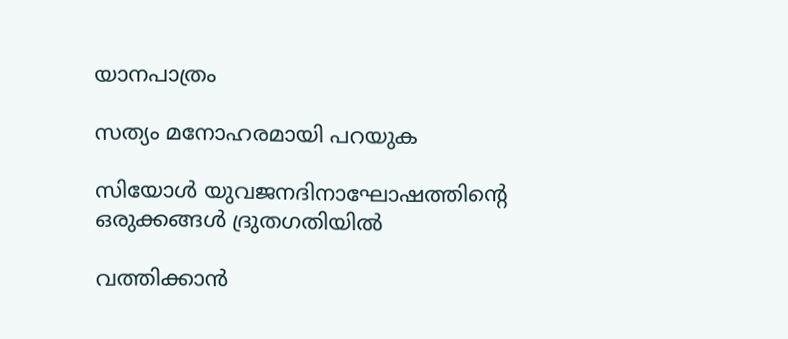യാനപാത്രം

സത്യം മനോഹരമായി പറയുക

സിയോള്‍ യുവജനദിനാഘോഷത്തിന്റെ ഒരുക്കങ്ങള്‍ ദ്രുതഗതിയില്‍

വത്തിക്കാന്‍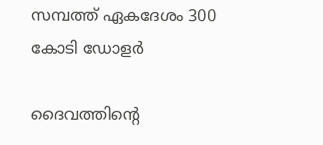സമ്പത്ത് ഏകദേശം 300 കോടി ഡോളര്‍

ദൈവത്തിന്റെ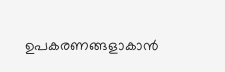ഉപകരണങ്ങളാകാന്‍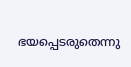ഭയപ്പെടരുതെന്നു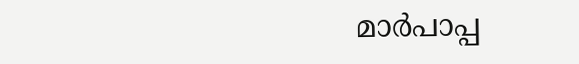മാര്‍പാപ്പ